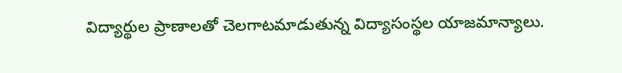విద్యార్థుల ప్రాణాలతో చెలగాటమాడుతున్న విద్యాసంస్థల యాజమాన్యాలు.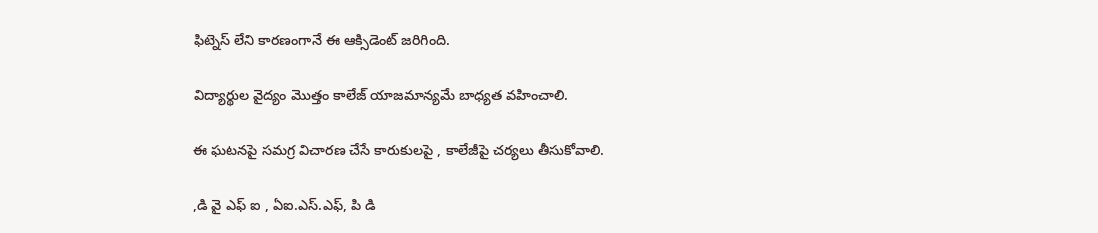ఫిట్నెస్ లేని కారణంగానే ఈ ఆక్సిడెంట్ జరిగింది.

విద్యార్థుల వైద్యం మొత్తం కాలేజ్ యాజమాన్యమే బాధ్యత వహించాలి.

ఈ ఘటనపై సమగ్ర విచారణ చేసే కారుకులపై , కాలేజీపై చర్యలు తీసుకోవాలి.

,డి వై ఎఫ్ ఐ , ఏఐ.ఎస్.ఎఫ్, పి డి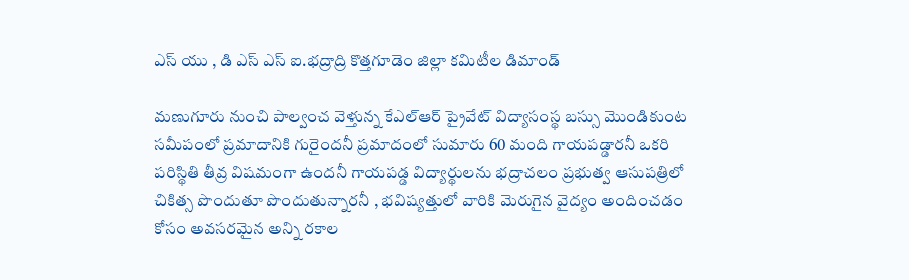ఎస్ యు , డి ఎస్ ఎస్ ఐ.భద్రాద్రి కొత్తగూడెం జిల్లా కమిటీల డిమాండ్

మణుగూరు నుంచి పాల్వంచ వెళ్తున్న కేఎల్ఆర్ ప్రైవేట్ విద్యాసంస్థ బస్సు మొండికుంట సమీపంలో ప్రమాదానికి గురైందనీ ప్రమాదంలో సుమారు 60 మంది గాయపడ్డారనీ ఒకరి పరిస్థితి తీవ్ర విషమంగా ఉందనీ గాయపడ్డ విద్యార్థులను భద్రాచలం ప్రభుత్వ ఆసుపత్రిలో చికిత్స పొందుతూ పొందుతున్నారనీ , భవిష్యత్తులో వారికి మెరుగైన వైద్యం అందించడం కోసం అవసరమైన అన్ని రకాల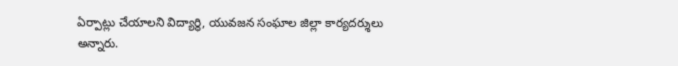ఏర్పాట్లు చేయాలని విద్యార్థి, యువజన సంఘాల జిల్లా కార్యదర్శులు అన్నారు.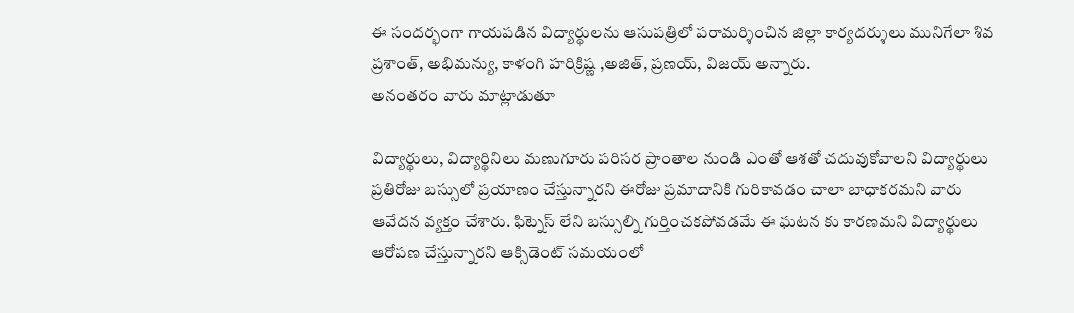ఈ సందర్భంగా గాయపడిన విద్యార్థులను ఆసుపత్రిలో పరామర్శించిన జిల్లా కార్యదర్శులు మునిగేలా శివ ప్రశాంత్, అభిమన్యు, కాళంగి హరిక్రిష్ణ ,అజిత్, ప్రణయ్, విజయ్ అన్నారు.
అనంతరం వారు మాట్లాడుతూ

విద్యార్థులు, విద్యార్థినిలు మణుగూరు పరిసర ప్రాంతాల నుండి ఎంతో ఆశతో చదువుకోవాలని విద్యార్థులు ప్రతిరోజు బస్సులో ప్రయాణం చేస్తున్నారని ఈరోజు ప్రమాదానికి గురికావడం చాలా బాధాకరమని వారు ఆవేదన వ్యక్తం చేశారు. ఫిట్నెస్ లేని బస్సుల్ని గుర్తించకపోవడమే ఈ ఘటన కు కారణమని విద్యార్థులు ఆరోపణ చేస్తున్నారని ఆక్సిడెంట్ సమయంలో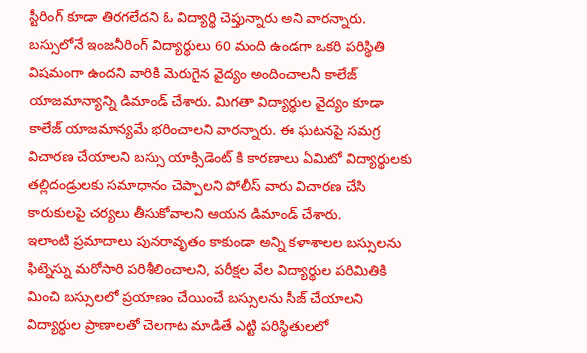స్టీరింగ్ కూడా తిరగలేదని ఓ విద్యార్థి చెప్తున్నారు అని వారన్నారు. బస్సులోనే ఇంజనీరింగ్ విద్యార్థులు 60 మంది ఉండగా ఒకరి పరిస్థితి విషమంగా ఉందని వారికి మెరుగైన వైద్యం అందించాలనీ కాలేజ్ యాజమాన్యాన్ని డిమాండ్ చేశారు. మిగతా విద్యార్థుల వైద్యం కూడా కాలేజ్ యాజమాన్యమే భరించాలని వారన్నారు. ఈ ఘటనపై సమగ్ర విచారణ చేయాలని బస్సు యాక్సిడెంట్ కి కారణాలు ఏమిటో విద్యార్థులకు తల్లిదండ్రులకు సమాధానం చెప్పాలని పోలీస్ వారు విచారణ చేసి కారుకులపై చర్యలు తీసుకోవాలని ఆయన డిమాండ్ చేశారు.
ఇలాంటి ప్రమాదాలు పునరావృతం కాకుండా అన్ని కళాశాలల బస్సులను ఫిట్నెస్ను మరోసారి పరిశీలించాలని, పరీక్షల వేల విద్యార్థుల పరిమితికి మించి బస్సులలో ప్రయాణం చేయించే బస్సులను సీజ్ చేయాలని
విద్యార్థుల ప్రాణాలతో చెలగాట మాడితే ఎట్టి పరిస్థితులలో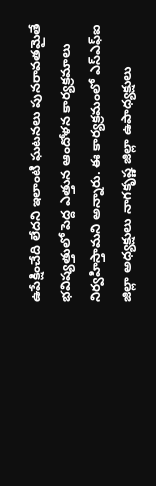ఉపేక్షించేది లేదని ఇలాంటి ఘటనలు పునరావతమైతే భవిష్యత్తులో పెద్ద ఎత్తున ఆందోళన కార్యక్రమాలు నిర్వహిస్తామని అన్నారు. ఈ కార్యక్రమంలో ఎస్ఎఫ్ఐ జిల్లా అధ్యక్షులు నాగకృష్ణ జిల్లా ఉపాధ్యక్షులు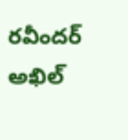రవీందర్ అఖిల్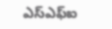ఎస్ఎఫ్ఐ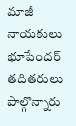మాజీ నాయకులు భూపేందర్ తదితరులు పాల్గొన్నారు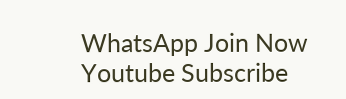WhatsApp Join Now
Youtube Subscribe